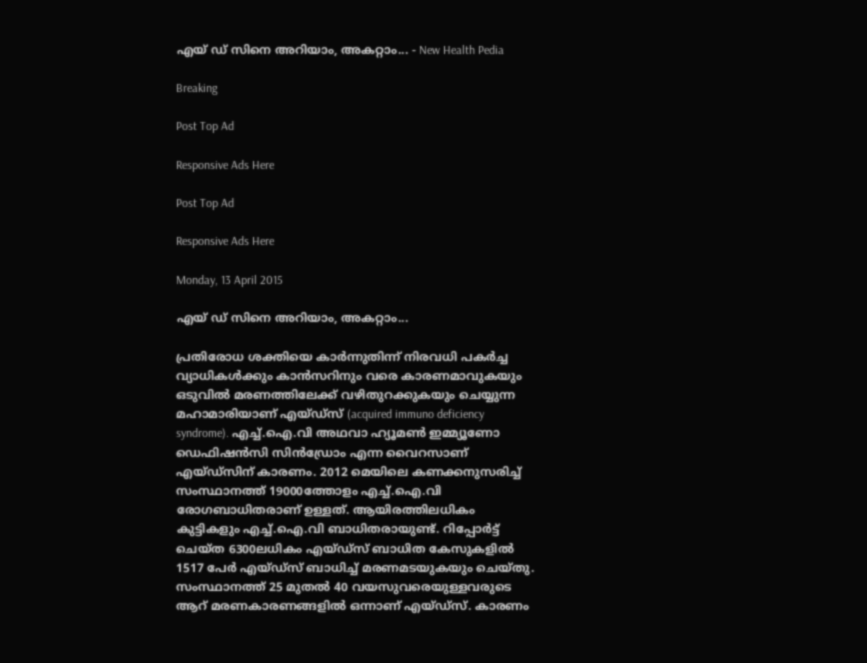എയ് ഡ് സിനെ അറിയാം, അകറ്റാം... - New Health Pedia

Breaking

Post Top Ad

Responsive Ads Here

Post Top Ad

Responsive Ads Here

Monday, 13 April 2015

എയ് ഡ് സിനെ അറിയാം, അകറ്റാം...

പ്രതിരോധ ശക്തിയെ കാര്‍ന്നുതിന്ന് നിരവധി പകര്‍ച്ച വ്യാധികള്‍ക്കും കാന്‍സറിനും വരെ കാരണമാവുകയും ഒടുവില്‍ മരണത്തിലേക്ക് വഴിതുറക്കുകയും ചെയ്യുന്ന മഹാമാരിയാണ് എയ്ഡ്സ് (acquired immuno deficiency syndrome). എച്ച്.ഐ.വി അഥവാ ഹ്യൂമണ്‍ ഇമ്മ്യൂണോ ഡെഫിഷന്‍സി സിന്‍ഡ്രോം എന്ന വൈറസാണ് എയ്ഡ്സിന് കാരണം. 2012 മെയിലെ കണക്കനുസരിച്ച് സംസ്ഥാനത്ത് 19000ത്തോളം എച്ച്.ഐ.വി രോഗബാധിതരാണ് ഉള്ളത്. ആയിരത്തിലധികം കുട്ടികളും എച്ച്.ഐ.വി ബാധിതരായുണ്ട്. റിപ്പോര്‍ട്ട് ചെയ്ത 6300ലധികം എയ്ഡ്സ് ബാധിത കേസുകളില്‍ 1517 പേര്‍ എയ്ഡ്സ് ബാധിച്ച് മരണമടയുകയും ചെയ്തു. സംസ്ഥാനത്ത് 25 മുതല്‍ 40 വയസുവരെയുള്ളവരുടെ ആറ് മരണകാരണങ്ങളില്‍ ഒന്നാണ് എയ്ഡ്സ്. കാരണം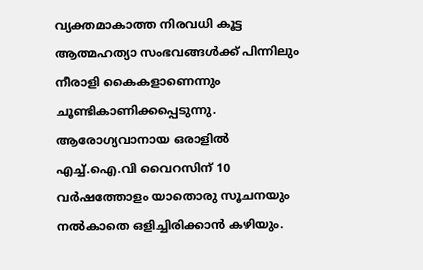വ്യക്തമാകാത്ത നിരവധി കൂട്ട ആത്മഹത്യാ സംഭവങ്ങള്‍ക്ക് പിന്നിലും നീരാളി കൈകളാണെന്നും ചൂണ്ടികാണിക്കപ്പെടുന്നു. ആരോഗ്യവാനായ ഒരാളില്‍ എച്ച്.ഐ.വി വൈറസിന് 10 വര്‍ഷത്തോളം യാതൊരു സൂചനയും നല്‍കാതെ ഒളിച്ചിരിക്കാന്‍ കഴിയും.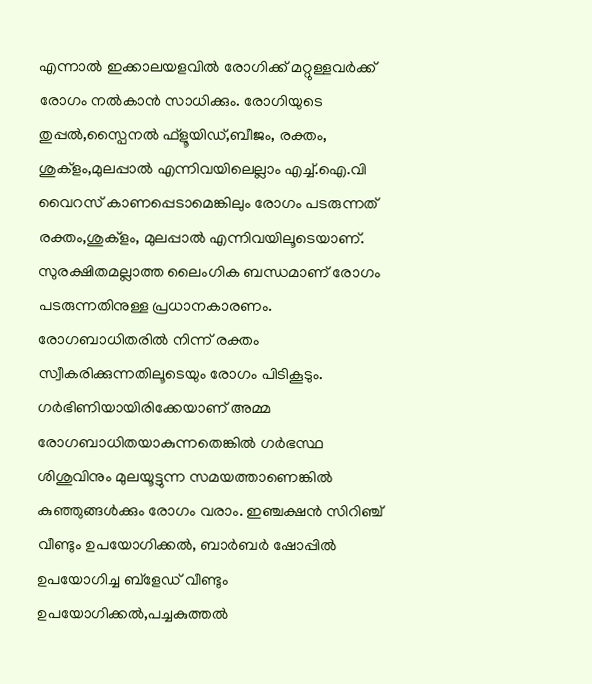എന്നാല്‍ ഇക്കാലയളവില്‍ രോഗിക്ക് മറ്റുള്ളവര്‍ക്ക് രോഗം നല്‍കാന്‍ സാധിക്കും. രോഗിയുടെ തുപ്പല്‍,സ്പൈനല്‍ ഫ്ളൂയിഡ്,ബീജം, രക്തം, ശുക്ളം,മുലപ്പാല്‍ എന്നിവയിലെല്ലാം എച്ച്.ഐ.വി വൈറസ് കാണപ്പെടാമെങ്കിലും രോഗം പടരുന്നത് രക്തം,ശുക്ളം, മുലപ്പാല്‍ എന്നിവയിലൂടെയാണ്. സുരക്ഷിതമല്ലാത്ത ലൈംഗിക ബന്ധമാണ് രോഗം പടരുന്നതിനുള്ള പ്രധാനകാരണം. രോഗബാധിതരില്‍ നിന്ന് രക്തം സ്വീകരിക്കുന്നതിലൂടെയും രോഗം പിടികൂടും. ഗര്‍ഭിണിയായിരിക്കേയാണ് അമ്മ രോഗബാധിതയാകുന്നതെങ്കില്‍ ഗര്‍ഭസ്ഥ ശിശുവിനും മുലയൂട്ടുന്ന സമയത്താണെങ്കില്‍ കുഞ്ഞുങ്ങള്‍ക്കും രോഗം വരാം. ഇഞ്ചക്ഷന്‍ സിറിഞ്ച് വീണ്ടും ഉപയോഗിക്കല്‍, ബാര്‍ബര്‍ ഷോപ്പില്‍ ഉപയോഗിച്ച ബ്ളേഡ് വീണ്ടും ഉപയോഗിക്കല്‍,പച്ചകുത്തല്‍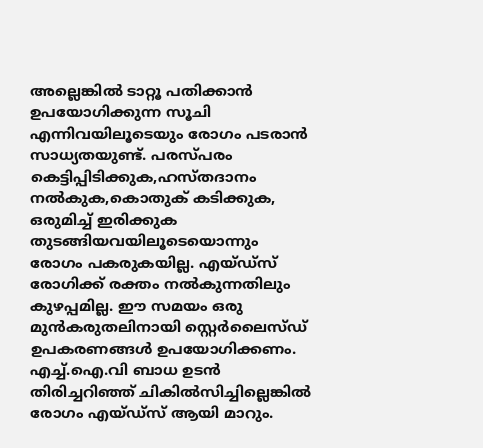അല്ലെങ്കില്‍ ടാറ്റൂ പതിക്കാന്‍ ഉപയോഗിക്കുന്ന സൂചി എന്നിവയിലൂടെയും രോഗം പടരാന്‍ സാധ്യതയുണ്ട്. പരസ്പരം കെട്ടിപ്പിടിക്കുക,ഹസ്തദാനം നല്‍കുക,കൊതുക് കടിക്കുക, ഒരുമിച്ച് ഇരിക്കുക തുടങ്ങിയവയിലൂടെയൊന്നും രോഗം പകരുകയില്ല. എയ്ഡ്സ് രോഗിക്ക് രക്തം നല്‍കുന്നതിലും കുഴപ്പമില്ല. ഈ സമയം ഒരു മുന്‍കരുതലിനായി സ്റ്റെര്‍ലൈസ്ഡ് ഉപകരണങ്ങള്‍ ഉപയോഗിക്കണം. എച്ച്.ഐ.വി ബാധ ഉടന്‍ തിരിച്ചറിഞ്ഞ് ചികില്‍സിച്ചില്ലെങ്കില്‍ രോഗം എയ്ഡ്സ് ആയി മാറും.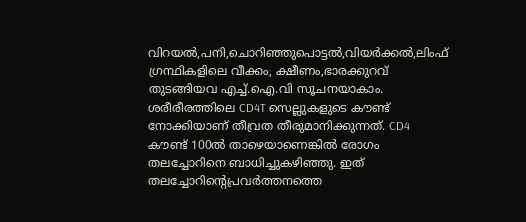വിറയല്‍,പനി,ചൊറിഞ്ഞുപൊട്ടല്‍,വിയര്‍ക്കല്‍,ലിംഫ് ഗ്രന്ഥികളിലെ വീക്കം, ക്ഷീണം,ഭാരക്കുറവ് തുടങ്ങിയവ എച്ച്.ഐ.വി സൂചനയാകാം. ശരീരീരത്തിലെ CD4T സെല്ലുകളുടെ കൗണ്ട് നോക്കിയാണ് തീവ്രത തീരുമാനിക്കുന്നത്. CD4 കൗണ്ട് 100ല്‍ താഴെയാണെങ്കില്‍ രോഗം തലച്ചോറിനെ ബാധിച്ചുകഴിഞ്ഞു. ഇത് തലച്ചോറിന്റെപ്രവര്‍ത്തനത്തെ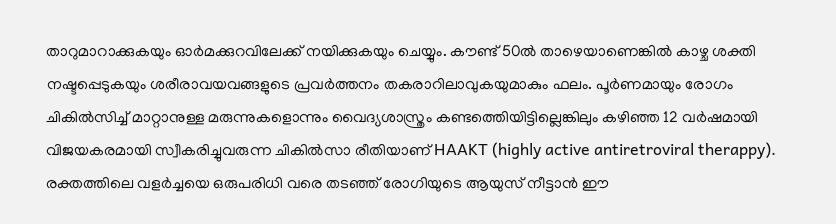താറുമാറാക്കുകയും ഓര്‍മക്കുറവിലേക്ക് നയിക്കുകയും ചെയ്യും. കൗണ്ട് 50ല്‍ താഴെയാണെങ്കില്‍ കാഴ്ച ശക്തി നഷ്ടപ്പെടുകയും ശരീരാവയവങ്ങളുടെ പ്രവര്‍ത്തനം തകരാറിലാവുകയുമാകും ഫലം. പൂര്‍ണമായും രോഗം ചികില്‍സിച്ച് മാറ്റാനുള്ള മരുന്നുകളൊന്നും വൈദ്യശാസ്ത്രം കണ്ടത്തെിയിട്ടില്ലെങ്കിലും കഴിഞ്ഞ 12 വര്‍ഷമായി വിജയകരമായി സ്വീകരിച്ചുവരുന്ന ചികില്‍സാ രീതിയാണ് HAAKT (highly active antiretroviral therappy). രക്തത്തിലെ വളര്‍ച്ചയെ ഒരുപരിധി വരെ തടഞ്ഞ് രോഗിയുടെ ആയുസ് നീട്ടാന്‍ ഈ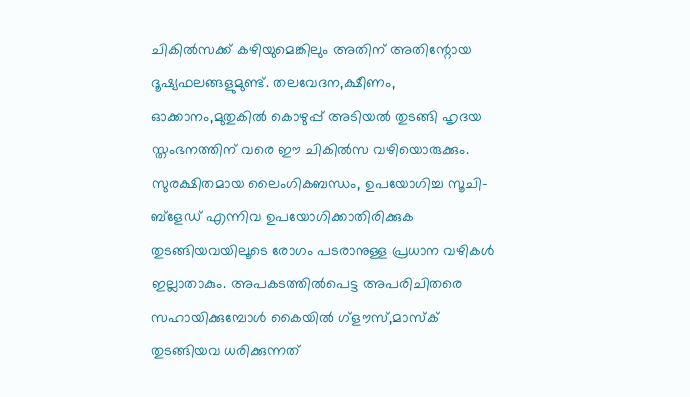ചികില്‍സക്ക് കഴിയുമെങ്കിലും അതിന് അതിന്റോയ ദൂഷ്യഫലങ്ങളുമുണ്ട്. തലവേദന,ക്ഷീണം, ഓക്കാനം,മുതുകില്‍ കൊഴുപ്പ് അടിയല്‍ തുടങ്ങി ഹൃദയ സ്തംഭനത്തിന് വരെ ഈ ചികില്‍സ വഴിയൊരുക്കും. സുരക്ഷിതമായ ലൈംഗികബന്ധം, ഉപയോഗിച്ച സൂചി-ബ്ളേഡ് എന്നിവ ഉപയോഗിക്കാതിരിക്കുക തുടങ്ങിയവയിലൂടെ രോഗം പടരാനുള്ള പ്രധാന വഴികള്‍ ഇല്ലാതാകും. അപകടത്തില്‍പെട്ട അപരിചിതരെ സഹായിക്കുമ്പോള്‍ കൈയില്‍ ഗ്ളൗസ്,മാസ്ക് തുടങ്ങിയവ ധരിക്കുന്നത്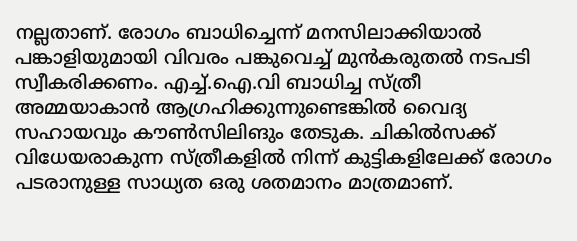നല്ലതാണ്. രോഗം ബാധിച്ചെന്ന് മനസിലാക്കിയാല്‍ പങ്കാളിയുമായി വിവരം പങ്കുവെച്ച് മുന്‍കരുതല്‍ നടപടി സ്വീകരിക്കണം. എച്ച്.ഐ.വി ബാധിച്ച സ്ത്രീ അമ്മയാകാന്‍ ആഗ്രഹിക്കുന്നുണ്ടെങ്കില്‍ വൈദ്യ സഹായവും കൗണ്‍സിലിങും തേടുക. ചികില്‍സക്ക് വിധേയരാകുന്ന സ്ത്രീകളില്‍ നിന്ന് കുട്ടികളിലേക്ക് രോഗം പടരാനുള്ള സാധ്യത ഒരു ശതമാനം മാത്രമാണ്.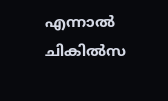എന്നാല്‍ ചികില്‍സ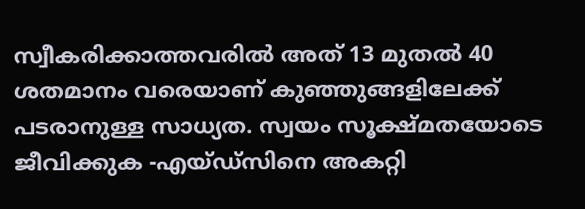സ്വീകരിക്കാത്തവരില്‍ അത് 13 മുതല്‍ 40 ശതമാനം വരെയാണ് കുഞ്ഞുങ്ങളിലേക്ക് പടരാനുള്ള സാധ്യത. സ്വയം സൂക്ഷ്മതയോടെ ജീവിക്കുക -എയ്ഡ്സിനെ അകറ്റി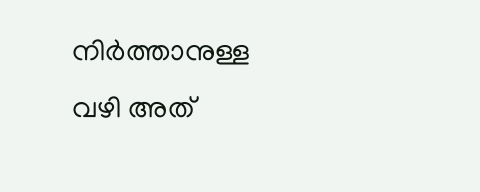നിര്‍ത്താനുള്ള വഴി അത്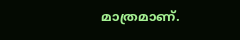മാത്രമാണ്.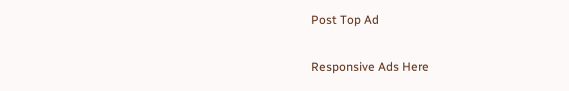Post Top Ad

Responsive Ads Here